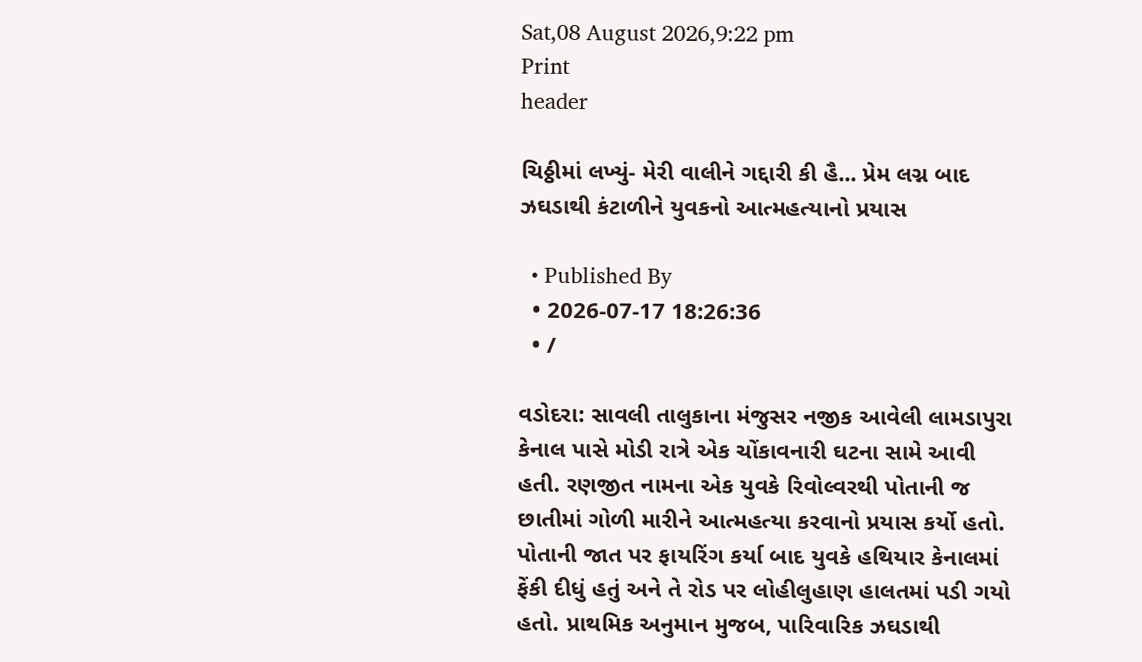Sat,08 August 2026,9:22 pm
Print
header

ચિઠ્ઠીમાં લખ્યું- મેરી વાલીને ગદ્દારી કી હૈ... પ્રેમ લગ્ન બાદ ઝઘડાથી કંટાળીને યુવકનો આત્મહત્યાનો પ્રયાસ

  • Published By
  • 2026-07-17 18:26:36
  • /

વડોદરા: સાવલી તાલુકાના મંજુસર નજીક આવેલી લામડાપુરા કેનાલ પાસે મોડી રાત્રે એક ચોંકાવનારી ઘટના સામે આવી હતી. રણજીત નામના એક યુવકે રિવોલ્વરથી પોતાની જ છાતીમાં ગોળી મારીને આત્મહત્યા કરવાનો પ્રયાસ કર્યો હતો. પોતાની જાત પર ફાયરિંગ કર્યા બાદ યુવકે હથિયાર કેનાલમાં ફેંકી દીધું હતું અને તે રોડ પર લોહીલુહાણ હાલતમાં પડી ગયો હતો. પ્રાથમિક અનુમાન મુજબ, પારિવારિક ઝઘડાથી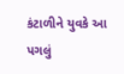કંટાળીને યુવકે આ પગલું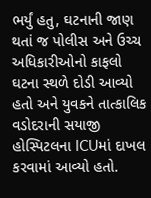ભર્યું હતુ, ઘટનાની જાણ થતાં જ પોલીસ અને ઉચ્ચ અધિકારીઓનો કાફલો ઘટના સ્થળે દોડી આવ્યો હતો અને યુવકને તાત્કાલિક વડોદરાની સયાજી હોસ્પિટલના ICUમાં દાખલ કરવામાં આવ્યો હતો.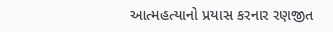આત્મહત્યાનો પ્રયાસ કરનાર રણજીત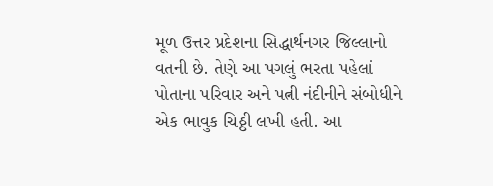મૂળ ઉત્તર પ્રદેશના સિદ્ધાર્થનગર જિલ્લાનો વતની છે. તેણે આ પગલું ભરતા પહેલાં પોતાના પરિવાર અને પત્ની નંદીનીને સંબોધીને એક ભાવુક ચિઠ્ઠી લખી હતી. આ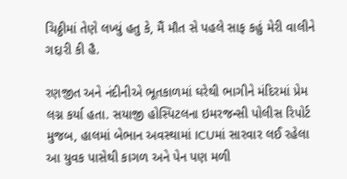ચિઠ્ઠીમાં તેણે લખ્યું હતુ કે, મૈં મૌત સે પહલે સાફ કહું મેરી વાલીને ગદ્દારી કી હૈ.

રણજીત અને નંદીનીએ ભૂતકાળમાં ઘરેથી ભાગીને મંદિરમાં પ્રેમ લગ્ન કર્યા હતા. સયાજી હોસ્પિટલના ઇમરજન્સી પોલીસ રિપોર્ટ મુજબ, હાલમાં બેભાન અવસ્થામાં ICUમાં સારવાર લઈ રહેલા આ યુવક પાસેથી કાગળ અને પેન પણ મળી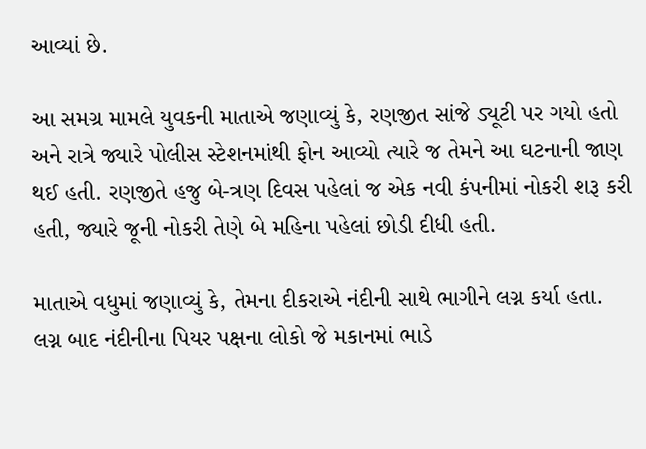આવ્યાં છે.

આ સમગ્ર મામલે યુવકની માતાએ જણાવ્યું કે, રણજીત સાંજે ડ્યૂટી પર ગયો હતો અને રાત્રે જ્યારે પોલીસ સ્ટેશનમાંથી ફોન આવ્યો ત્યારે જ તેમને આ ઘટનાની જાણ થઈ હતી. રણજીતે હજુ બે-ત્રણ દિવસ પહેલાં જ એક નવી કંપનીમાં નોકરી શરૂ કરી હતી, જ્યારે જૂની નોકરી તેણે બે મહિના પહેલાં છોડી દીધી હતી.

માતાએ વધુમાં જણાવ્યું કે, તેમના દીકરાએ નંદીની સાથે ભાગીને લગ્ન કર્યા હતા. લગ્ન બાદ નંદીનીના પિયર પક્ષના લોકો જે મકાનમાં ભાડે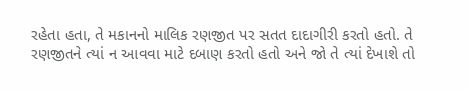રહેતા હતા, તે મકાનનો માલિક રણજીત પર સતત દાદાગીરી કરતો હતો. તે રણજીતને ત્યાં ન આવવા માટે દબાણ કરતો હતો અને જો તે ત્યાં દેખાશે તો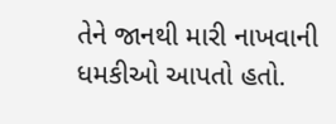તેને જાનથી મારી નાખવાની ધમકીઓ આપતો હતો.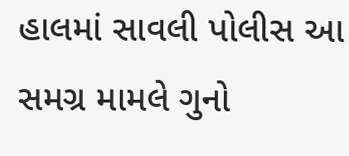હાલમાં સાવલી પોલીસ આ સમગ્ર મામલે ગુનો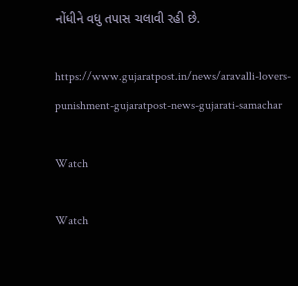નોંધીને વધુ તપાસ ચલાવી રહી છે.

https://www.gujaratpost.in/news/aravalli-lovers-punishment-gujaratpost-news-gujarati-samachar

Watch

Watch